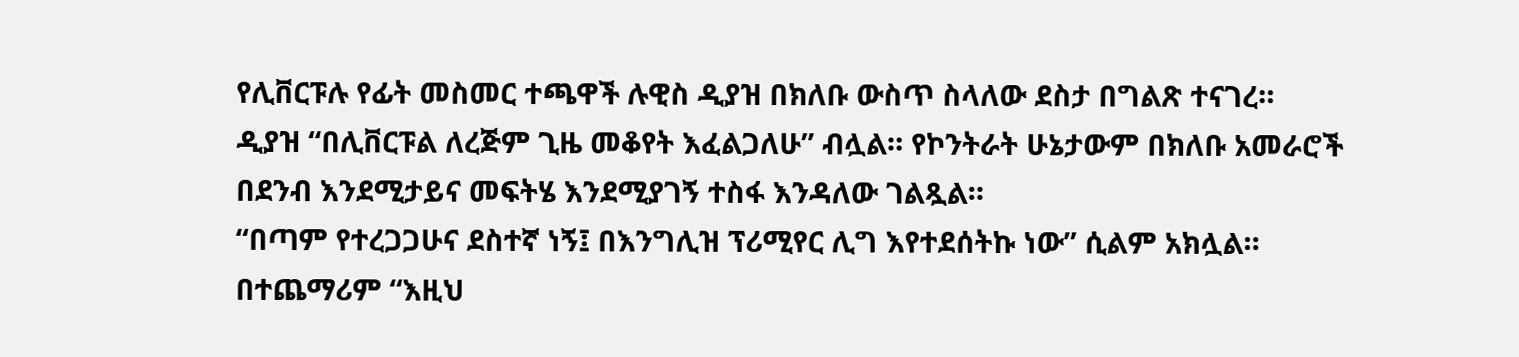የሊቨርፑሉ የፊት መስመር ተጫዋች ሉዊስ ዲያዝ በክለቡ ውስጥ ስላለው ደስታ በግልጽ ተናገረ።
ዲያዝ “በሊቨርፑል ለረጅም ጊዜ መቆየት እፈልጋለሁ” ብሏል። የኮንትራት ሁኔታውም በክለቡ አመራሮች በደንብ እንደሚታይና መፍትሄ እንደሚያገኝ ተስፋ እንዳለው ገልጿል።
“በጣም የተረጋጋሁና ደስተኛ ነኝ፤ በእንግሊዝ ፕሪሚየር ሊግ እየተደሰትኩ ነው” ሲልም አክሏል።
በተጨማሪም “እዚህ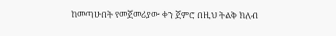ከመጣሁበት የመጀመሪያው ቀን ጀምሮ በዚህ ትልቅ ክለብ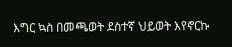እግር ኳስ በመጫወት ደስተኛ ህይወት እየኖርኩ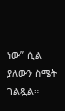ነው” ሲል ያለውን ስሜት ገልጿል።